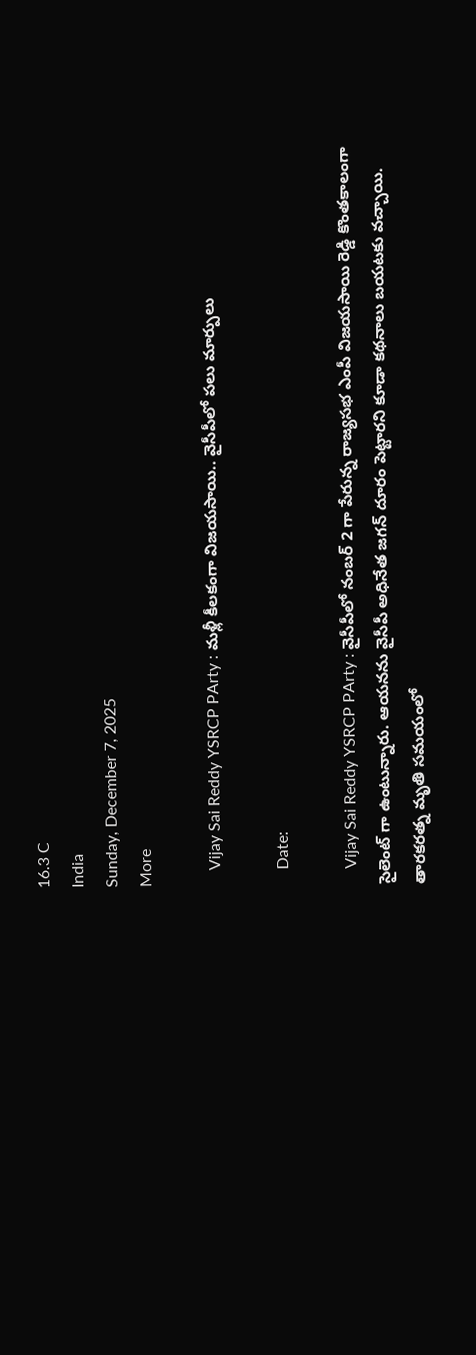16.3 C
India
Sunday, December 7, 2025
More

    Vijay Sai Reddy YSRCP PArty : మళ్లీ కీలకంగా విజయసాయి.. వైసీపీలో పలు మార్పులు

    Date:

    Vijay Sai Reddy YSRCP PArty : వైసీపీలో నంబర్ 2 గా పేరున్న రాజ్యసభ ఎంపీ విజయసాయి రెడ్డి కొంతకాలంగా సైలెంట్ గా ఉంటున్నారు. ఆయనను వైసీపీ అధినేత జగన్ దూరం పెట్టారని కూడా కథనాలు బయటకు వచ్చాయి. తారకరత్న మృతి సమయంలో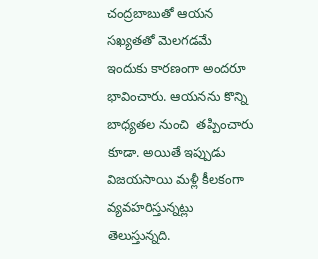చంద్రబాబుతో ఆయన సఖ్యతతో మెలగడమే ఇందుకు కారణంగా అందరూ భావించారు. ఆయనను కొన్ని బాధ్యతల నుంచి  తప్పించారు కూడా. అయితే ఇప్పుడు విజయసాయి మళ్లీ కీలకంగా వ్యవహరిస్తున్నట్లు తెలుస్తున్నది.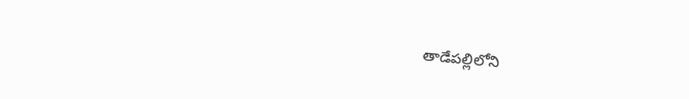తాడేపల్లిలోని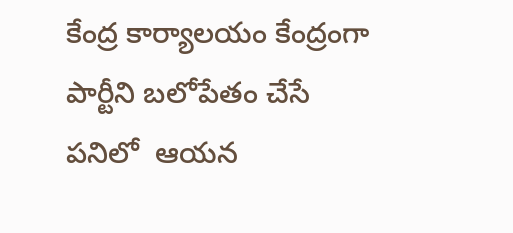కేంద్ర కార్యాలయం కేంద్రంగా పార్టీని బలోపేతం చేసే పనిలో  ఆయన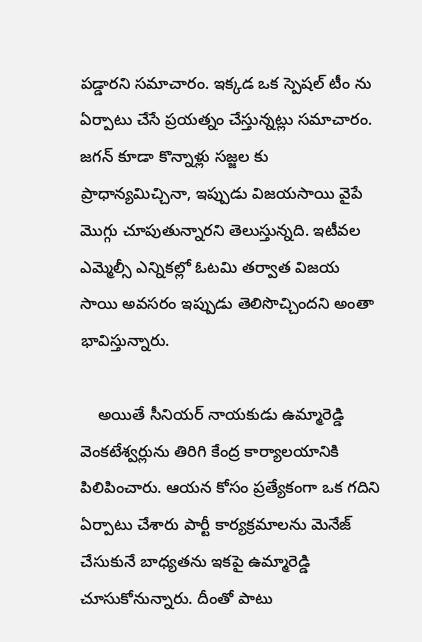పడ్డారని సమాచారం. ఇక్కడ ఒక స్పెషల్ టీం ను ఏర్పాటు చేసే ప్రయత్నం చేస్తున్నట్లు సమాచారం.  జగన్ కూడా కొన్నాళ్లు సజ్జల కు ప్రాధాన్యమిచ్చినా, ఇప్పుడు విజయసాయి వైపే మొగ్గు చూపుతున్నారని తెలుస్తున్నది. ఇటీవల ఎమ్మెల్సీ ఎన్నికల్లో ఓటమి తర్వాత విజయ సాయి అవసరం ఇప్పుడు తెలిసొచ్చిందని అంతా భావిస్తున్నారు.

    అయితే సీనియర్ నాయకుడు ఉమ్మారెడ్డి వెంకటేశ్వర్లును తిరిగి కేంద్ర కార్యాలయానికి పిలిపించారు. ఆయన కోసం ప్రత్యేకంగా ఒక గదిని ఏర్పాటు చేశారు పార్టీ కార్యక్రమాలను మెనేజ్ చేసుకునే బాధ్యతను ఇకపై ఉమ్మారెడ్డి చూసుకోనున్నారు. దీంతో పాటు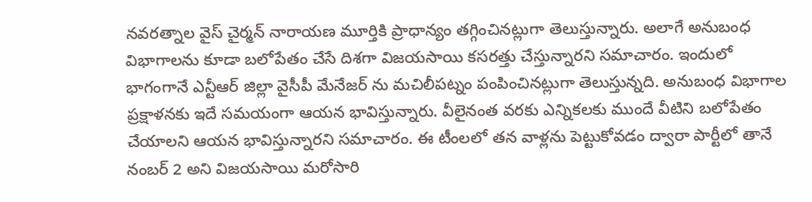నవరత్నాల వైస్ చైర్మన్ నారాయణ మూర్తికి ప్రాధాన్యం తగ్గించినట్లుగా తెలుస్తున్నారు. అలాగే అనుబంధ విభాగాలను కూడా బలోపేతం చేసే దిశగా విజయసాయి కసరత్తు చేస్తున్నారని సమాచారం. ఇందులో భాగంగానే ఎన్టీఆర్ జిల్లా వైసీపీ మేనేజర్ ను మచిలీపట్నం పంపించినట్లుగా తెలుస్తున్నది. అనుబంధ విభాగాల ప్రక్షాళనకు ఇదే సమయంగా ఆయన భావిస్తున్నారు. వీలైనంత వరకు ఎన్నికలకు ముందే వీటిని బలోపేతం చేయాలని ఆయన భావిస్తున్నారని సమాచారం. ఈ టీంలలో తన వాళ్లను పెట్టుకోవడం ద్వారా పార్టీలో తానే నంబర్ 2 అని విజయసాయి మరోసారి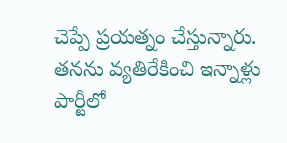చెప్పే ప్రయత్నం చేస్తున్నారు. తనను వ్యతిరేకించి ఇన్నాళ్లు పార్టీలో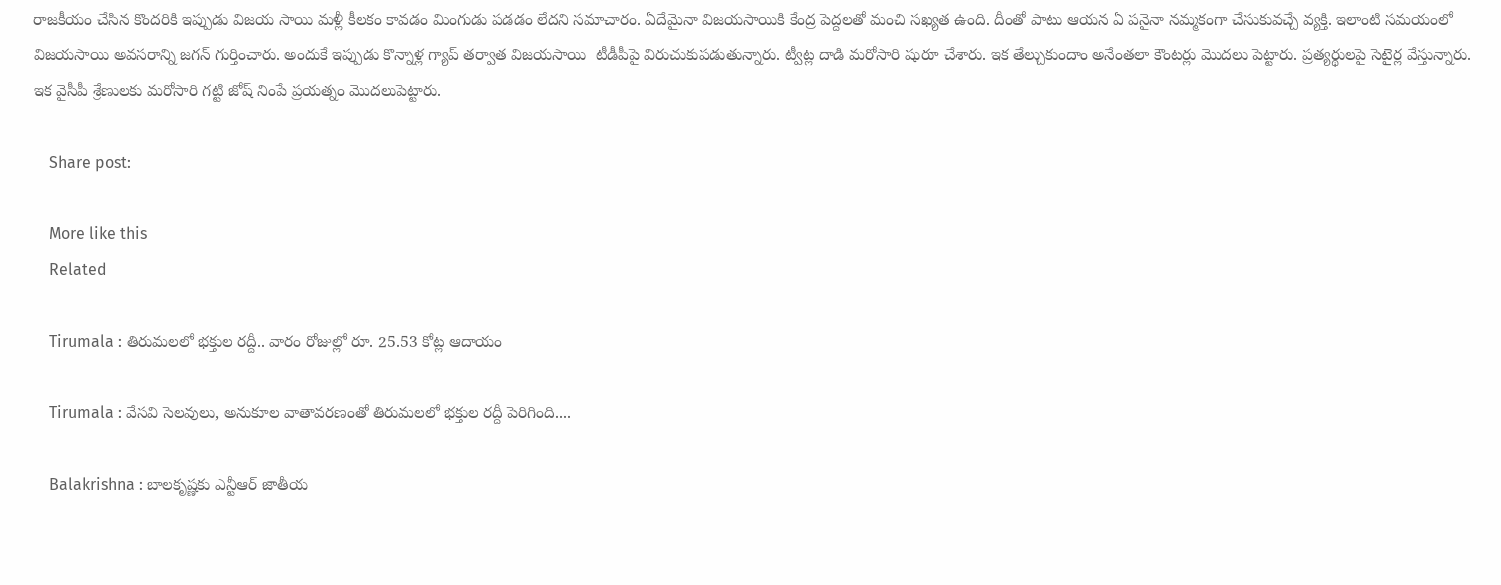రాజకీయం చేసిన కొందరికి ఇప్పుడు విజయ సాయి మళ్లీ కీలకం కావడం మింగుడు పడడం లేదని సమాచారం. ఏదేమైనా విజయసాయికి కేంద్ర పెద్దలతో మంచి సఖ్యత ఉంది. దీంతో పాటు ఆయన ఏ పనైనా నమ్మకంగా చేసుకువచ్చే వ్యక్తి. ఇలాంటి సమయంలో విజయసాయి అవసరాన్ని జగన్ గుర్తించారు. అందుకే ఇప్పుడు కొన్నాళ్ల గ్యాప్ తర్వాత విజయసాయి  టీడీపీపై విరుచుకుపడుతున్నారు. ట్వీట్ల దాడి మరోసారి షురూ చేశారు. ఇక తేల్చుకుందాం అనేంతలా కౌంటర్లు మొదలు పెట్టారు. ప్రత్యర్థులపై సెటైర్ల వేస్తున్నారు. ఇక వైసీపీ శ్రేణులకు మరోసారి గట్టి జోష్ నింపే ప్రయత్నం మొదలుపెట్టారు.

    Share post:

    More like this
    Related

    Tirumala : తిరుమలలో భక్తుల రద్దీ.. వారం రోజుల్లో రూ. 25.53 కోట్ల ఆదాయం

    Tirumala : వేసవి సెలవులు, అనుకూల వాతావరణంతో తిరుమలలో భక్తుల రద్దీ పెరిగింది....

    Balakrishna : బాలకృష్ణకు ఎన్టీఆర్‌ జాతీయ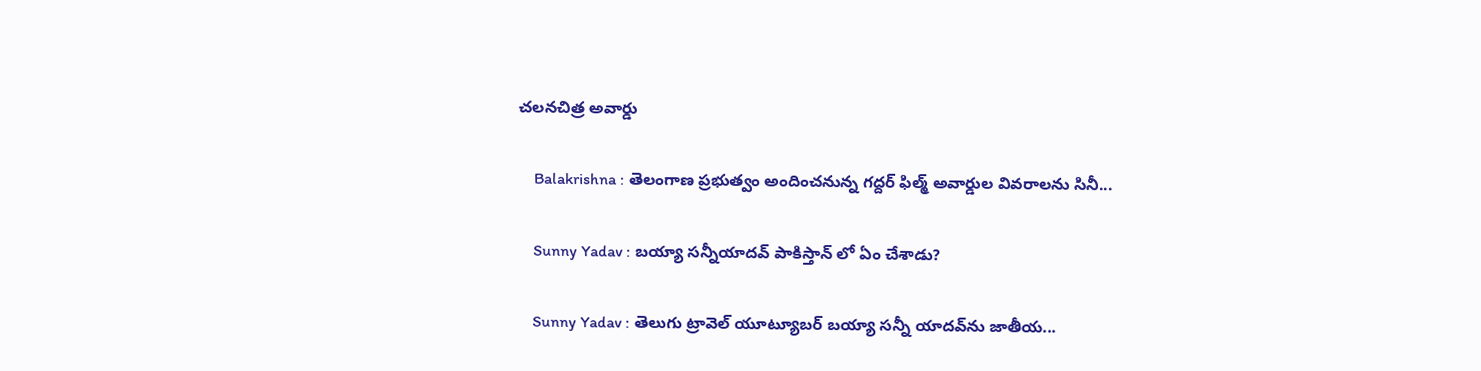చలనచిత్ర అవార్డు

    Balakrishna : తెలంగాణ ప్రభుత్వం అందించనున్న గద్దర్‌ ఫిల్మ్‌ అవార్డుల వివరాలను సినీ...

    Sunny Yadav : బయ్యా సన్నీయాదవ్ పాకిస్తాన్ లో ఏం చేశాడు?

    Sunny Yadav : తెలుగు ట్రావెల్ యూట్యూబర్ బయ్యా సన్నీ యాదవ్‌ను జాతీయ...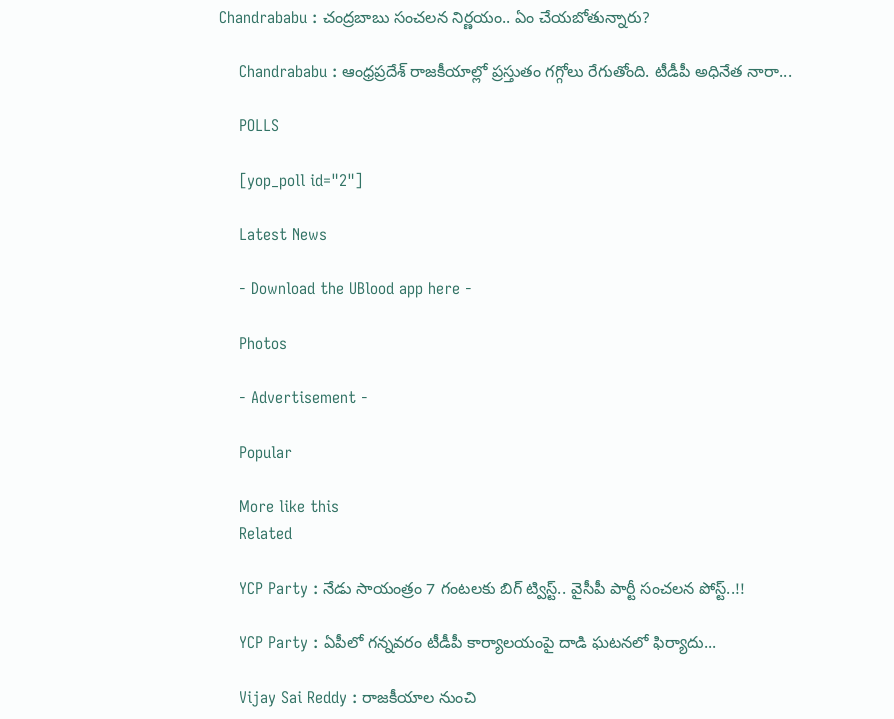Chandrababu : చంద్రబాబు సంచలన నిర్ణయం.. ఏం చేయబోతున్నారు?

    Chandrababu : ఆంధ్రప్రదేశ్ రాజకీయాల్లో ప్రస్తుతం గగ్గోలు రేగుతోంది. టీడీపీ అధినేత నారా...

    POLLS

    [yop_poll id="2"]

    Latest News

    - Download the UBlood app here -

    Photos

    - Advertisement -

    Popular

    More like this
    Related

    YCP Party : నేడు సాయంత్రం 7 గంటలకు బిగ్ ట్విస్ట్.. వైసీపీ పార్టీ సంచలన పోస్ట్..!!

    YCP Party : ఏపీలో గన్నవరం టీడీపీ కార్యాలయంపై దాడి ఘటనలో ఫిర్యాదు...

    Vijay Sai Reddy : రాజకీయాల నుంచి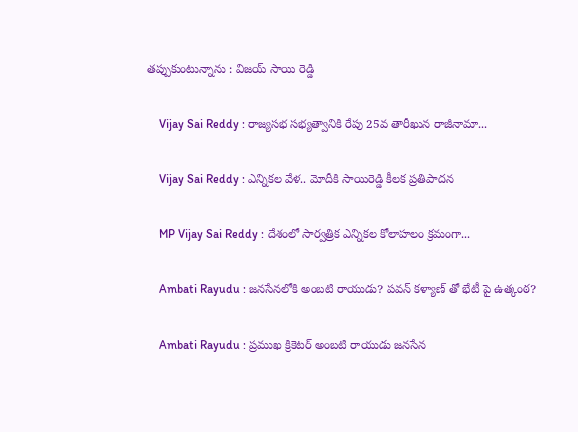తప్పుకుంటున్నాను : విజయ్ సాయి రెడ్డి

    Vijay Sai Reddy : రాజ్యసభ సభ్యత్వానికి రేపు 25వ తారీఖున రాజీనామా...

    Vijay Sai Reddy : ఎన్నికల వేళ.. మోదీకి సాయిరెడ్డి కీలక ప్రతిపాదన

    MP Vijay Sai Reddy : దేశంలో సార్వత్రిక ఎన్నికల కోలాహలం క్రమంగా...

    Ambati Rayudu : జనసేనలోకి అంబటి రాయుడు? పవన్ కళ్యాణ్ తో భేటీ పై ఉత్కంఠ?

    Ambati Rayudu : ప్రముఖ క్రికెటర్ అంబటి రాయుడు జనసేన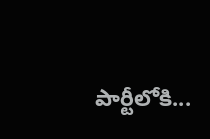పార్టీలోకి...